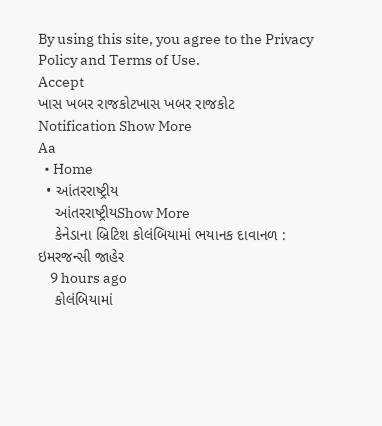By using this site, you agree to the Privacy Policy and Terms of Use.
Accept
ખાસ ખબર રાજકોટખાસ ખબર રાજકોટ
Notification Show More
Aa
  • Home
  • આંતરરાષ્ટ્રીય
    આંતરરાષ્ટ્રીયShow More
    કેનેડાના બ્રિટિશ કોલંબિયામાં ભયાનક દાવાનળ : ઇમરજન્સી જાહેર
    9 hours ago
    કોલંબિયામાં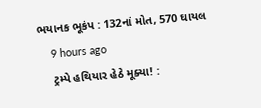ભયાનક ભૂકંપ : 132નાં મોત, 570 ઘાયલ
    9 hours ago
    ટ્રમ્પે હથિયાર હેઠે મૂક્યા! :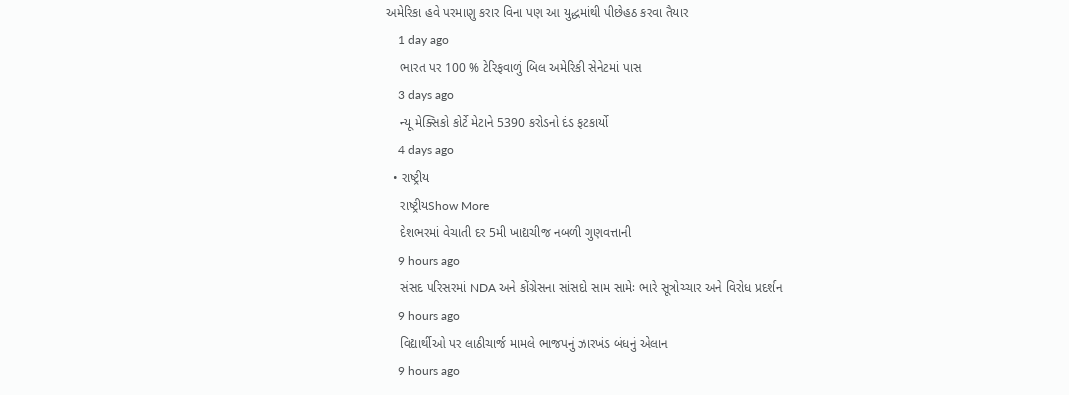અમેરિકા હવે પરમાણુ કરાર વિના પણ આ યુદ્ધમાંથી પીછેહઠ કરવા તૈયાર
    1 day ago
    ભારત પર 100 % ટેરિફવાળું બિલ અમેરિકી સેનેટમાં પાસ
    3 days ago
    ન્યૂ મેક્સિકો કોર્ટે મેટાને 5390 કરોડનો દંડ ફટકાર્યો
    4 days ago
  • રાષ્ટ્રીય
    રાષ્ટ્રીયShow More
    દેશભરમાં વેચાતી દર 5મી ખાદ્યચીજ નબળી ગુણવત્તાની
    9 hours ago
    સંસદ પરિસરમાં NDA અને કોંગ્રેસના સાંસદો સામ સામેઃ ભારે સૂત્રોચ્ચાર અને વિરોધ પ્રદર્શન
    9 hours ago
    વિદ્યાર્થીઓ પર લાઠીચાર્જ મામલે ભાજપનું ઝારખંડ બંધનું એલાન
    9 hours ago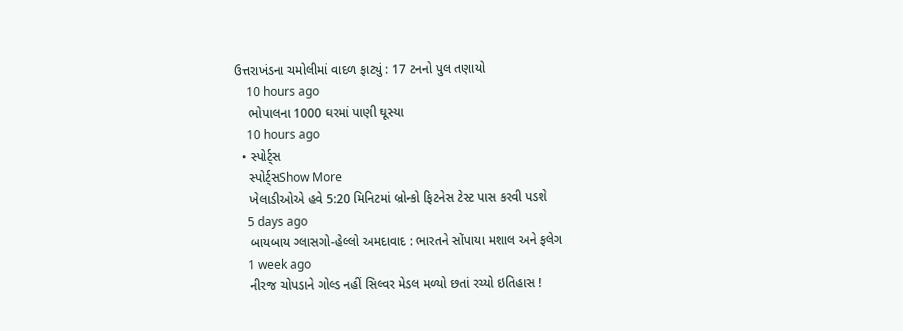ઉત્તરાખંડના ચમોલીમાં વાદળ ફાટ્યું : 17 ટનનો પુલ તણાયો
    10 hours ago
    ભોપાલના 1000 ઘરમાં પાણી ઘૂસ્યા
    10 hours ago
  • સ્પોર્ટ્સ
    સ્પોર્ટ્સShow More
    ખેલાડીઓએ હવે 5:20 મિનિટમાં બ્રોન્કો ફિટનેસ ટેસ્ટ પાસ કરવી પડશે
    5 days ago
    બાયબાય ગ્લાસગો-હેલ્લો અમદાવાદ : ભારતને સોંપાયા મશાલ અને ફલેગ
    1 week ago
    નીરજ ચોપડાને ગોલ્ડ નહીં સિલ્વર મેડલ મળ્યો છતાં રચ્યો ઇતિહાસ !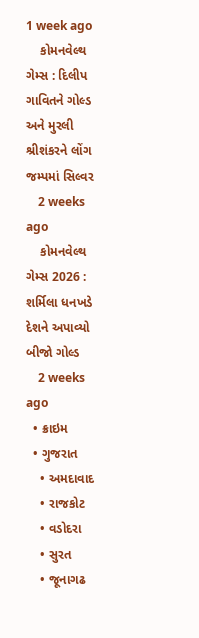1 week ago
    કોમનવેલ્થ ગેમ્સ : દિલીપ ગાવિતને ગોલ્ડ અને મુરલી શ્રીશંકરને લોંગ જમ્પમાં સિલ્વર
    2 weeks ago
    કોમનવેલ્થ ગેમ્સ 2026 : શર્મિલા ધનખડે દેશને અપાવ્યો બીજો ગોલ્ડ
    2 weeks ago
  • ક્રાઇમ
  • ગુજરાત
    • અમદાવાદ
    • રાજકોટ
    • વડોદરા
    • સુરત
    • જૂનાગઢ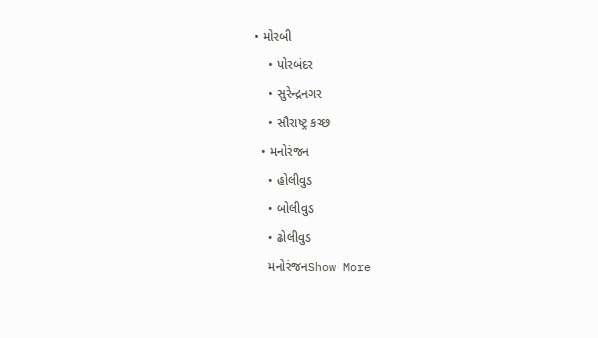• મોરબી
    • પોરબંદર
    • સુરેન્દ્રનગર
    • સૌરાષ્ટ્ર કચ્છ
  • મનોરંજન
    • હોલીવુડ
    • બોલીવુડ
    • ઢોલીવુડ
    મનોરંજનShow More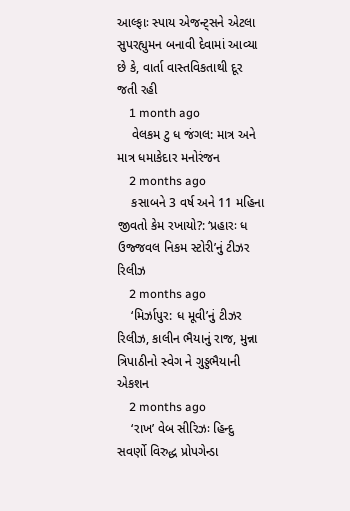આલ્ફાઃ સ્પાય એજન્ટ્સને એટલા સુપરહ્યુમન બનાવી દેવામાં આવ્યા છે કે, વાર્તા વાસ્તવિકતાથી દૂર જતી રહી
    1 month ago
    વેલકમ ટુ ધ જંગલ: માત્ર અને માત્ર ધમાકેદાર મનોરંજન
    2 months ago
    કસાબને 3 વર્ષ અને 11 મહિના જીવતો કેમ રખાયો?: ‘પ્રહારઃ ધ ઉજ્જવલ નિકમ સ્ટોરી’નું ટીઝર રિલીઝ
    2 months ago
    ‘મિર્ઝાપુર: ધ મૂવી’નું ટીઝર રિલીઝ, કાલીન ભૈયાનું રાજ, મુન્ના ત્રિપાઠીનો સ્વેગ ને ગુડ્ડભૈયાની એકશન
    2 months ago
    ‘રાખ’ વેબ સીરિઝઃ હિન્દુ સવર્ણો વિરુદ્ધ પ્રોપગેન્ડા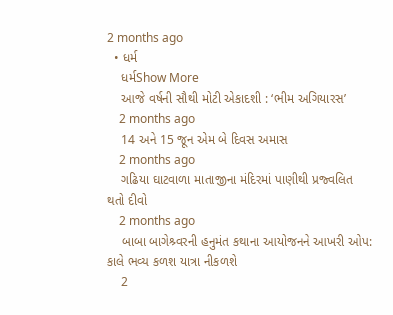2 months ago
  • ધર્મ
    ધર્મShow More
    આજે વર્ષની સૌથી મોટી એકાદશી : ‘ભીમ અગિયારસ’
    2 months ago
    14 અને 15 જૂન એમ બે દિવસ અમાસ
    2 months ago
    ગઢિયા ઘાટવાળા માતાજીના મંદિરમાં પાણીથી પ્રજ્વલિત થતો દીવો
    2 months ago
    બાબા બાગેશ્ર્વરની હનુમંત કથાના આયોજનને આખરી ઓપ: કાલે ભવ્ય કળશ યાત્રા નીકળશે
    2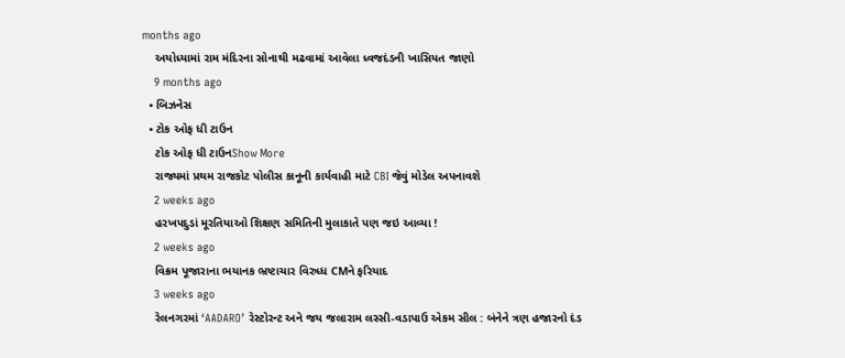months ago
    અયોધ્યામાં રામ મંદિરના સોનાથી મઢવામાં આવેલા ધ્વજદંડની ખાસિયત જાણો
    9 months ago
  • બિઝનેસ
  • ટોક ઓફ ધી ટાઉન
    ટોક ઓફ ધી ટાઉનShow More
    રાજ્યમાં પ્રથમ રાજકોટ પોલીસ કાનૂની કાર્યવાહી માટે CBI જેવું મોડેલ અપનાવશે
    2 weeks ago
    હરખપદુડાં મૂરતિયાઓ શિક્ષણ સમિતિની મુલાકાતે પણ જઇ આવ્યા !
    2 weeks ago
    વિક્રમ પૂજારાના ભયાનક ભ્રષ્ટાચાર વિરુધ્ધ CMને ફરિયાદ
    3 weeks ago
    રેલનગરમાં ‘AADARO’ રેસ્ટોરન્ટ અને જય જલારામ લસ્સી-વડાપાઉ એકમ સીલ : બંનેને ત્રણ હજારનો દંડ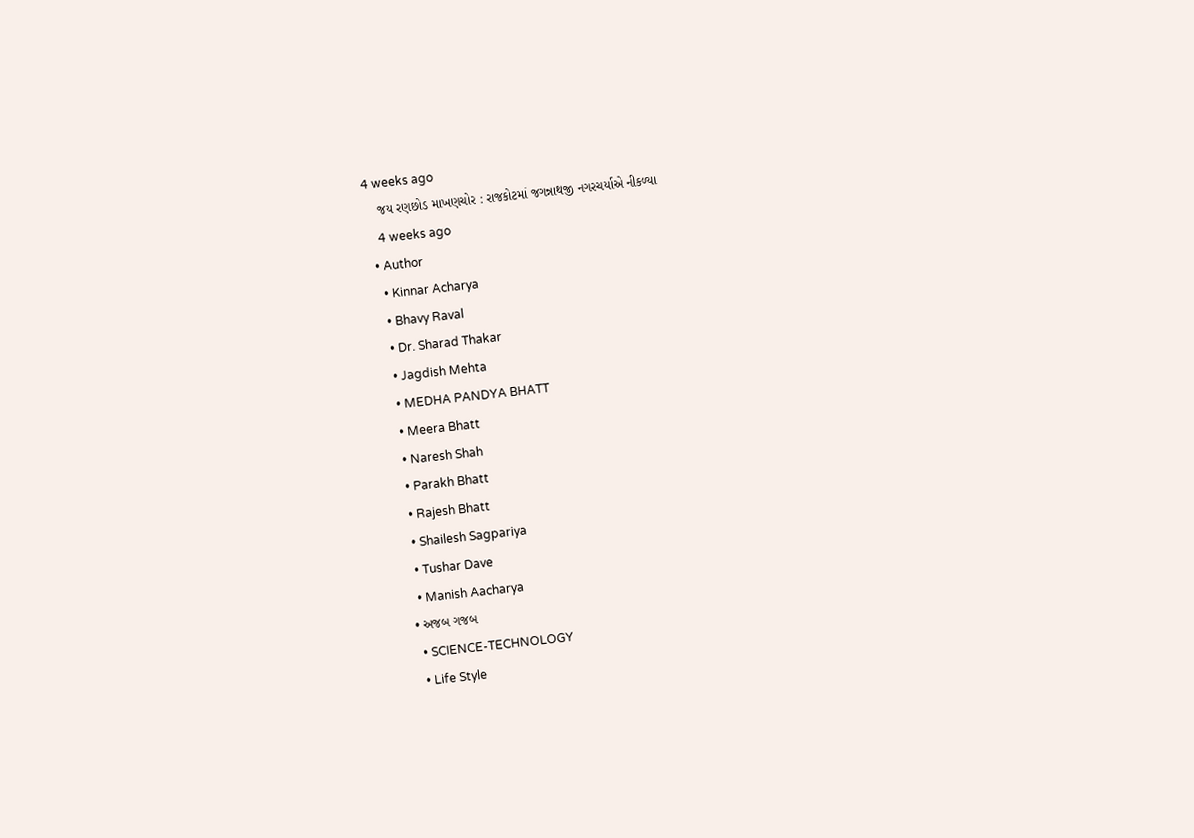4 weeks ago
    જય રણછોડ માખણચોર : રાજકોટમાં જગન્નાથજી નગરચર્યાએ નીકળ્યા
    4 weeks ago
  • Author
    • Kinnar Acharya
    • Bhavy Raval
    • Dr. Sharad Thakar
    • Jagdish Mehta
    • MEDHA PANDYA BHATT
    • Meera Bhatt
    • Naresh Shah
    • Parakh Bhatt
    • Rajesh Bhatt
    • Shailesh Sagpariya
    • Tushar Dave
    • Manish Aacharya
  • અજબ ગજબ
    • SCIENCE-TECHNOLOGY
    • Life Style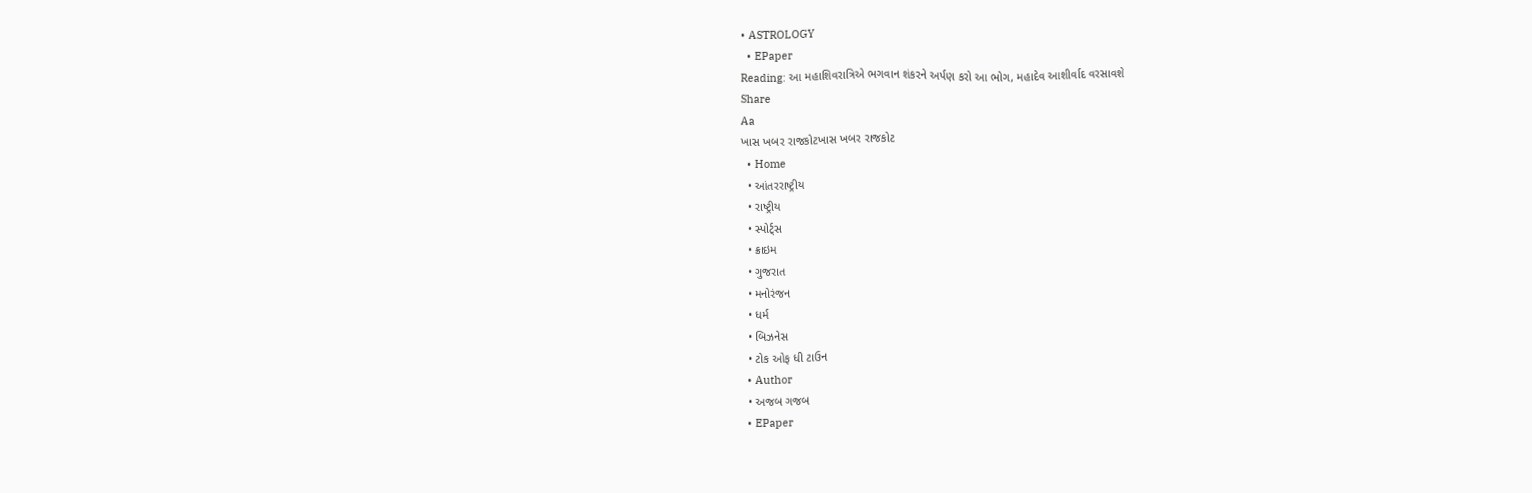• ASTROLOGY
  • EPaper
Reading: આ મહાશિવરાત્રિએ ભગવાન શંકરને અર્પણ કરો આ ભોગ, મહાદેવ આશીર્વાદ વરસાવશે
Share
Aa
ખાસ ખબર રાજકોટખાસ ખબર રાજકોટ
  • Home
  • આંતરરાષ્ટ્રીય
  • રાષ્ટ્રીય
  • સ્પોર્ટ્સ
  • ક્રાઇમ
  • ગુજરાત
  • મનોરંજન
  • ધર્મ
  • બિઝનેસ
  • ટોક ઓફ ધી ટાઉન
  • Author
  • અજબ ગજબ
  • EPaper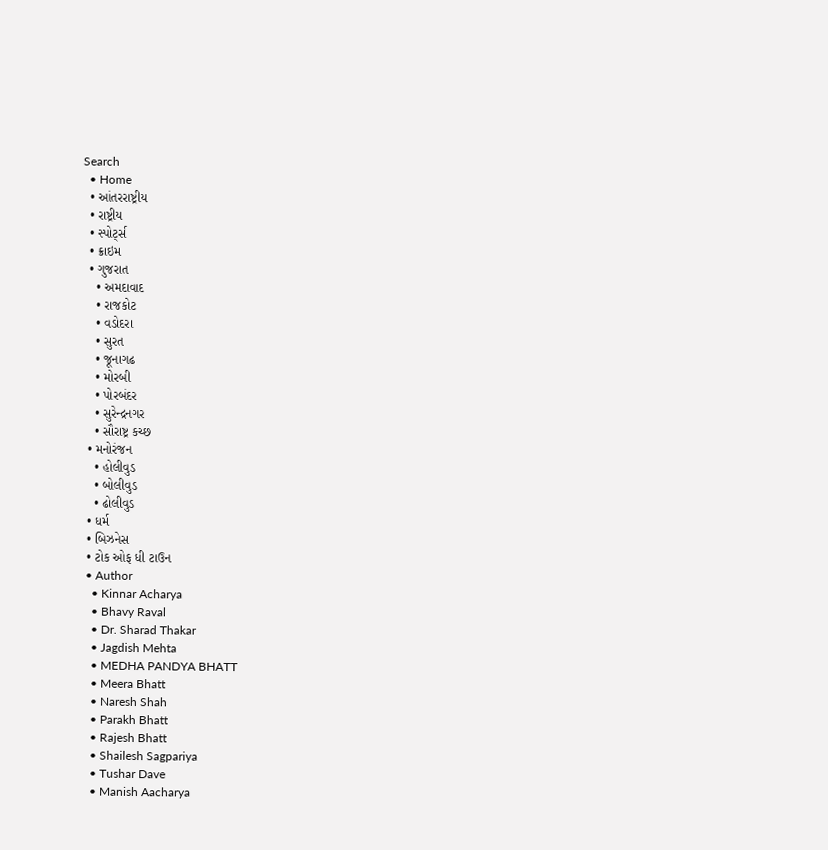Search
  • Home
  • આંતરરાષ્ટ્રીય
  • રાષ્ટ્રીય
  • સ્પોર્ટ્સ
  • ક્રાઇમ
  • ગુજરાત
    • અમદાવાદ
    • રાજકોટ
    • વડોદરા
    • સુરત
    • જૂનાગઢ
    • મોરબી
    • પોરબંદર
    • સુરેન્દ્રનગર
    • સૌરાષ્ટ્ર કચ્છ
  • મનોરંજન
    • હોલીવુડ
    • બોલીવુડ
    • ઢોલીવુડ
  • ધર્મ
  • બિઝનેસ
  • ટોક ઓફ ધી ટાઉન
  • Author
    • Kinnar Acharya
    • Bhavy Raval
    • Dr. Sharad Thakar
    • Jagdish Mehta
    • MEDHA PANDYA BHATT
    • Meera Bhatt
    • Naresh Shah
    • Parakh Bhatt
    • Rajesh Bhatt
    • Shailesh Sagpariya
    • Tushar Dave
    • Manish Aacharya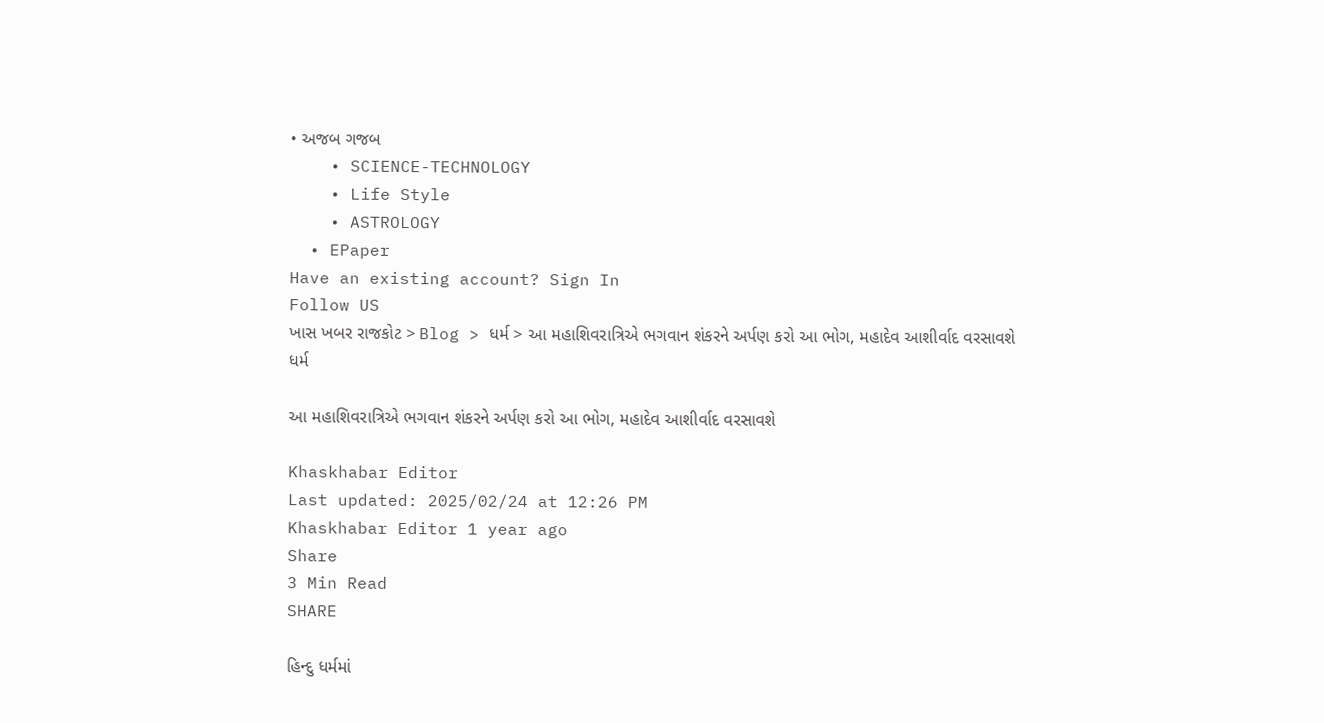• અજબ ગજબ
    • SCIENCE-TECHNOLOGY
    • Life Style
    • ASTROLOGY
  • EPaper
Have an existing account? Sign In
Follow US
ખાસ ખબર રાજકોટ > Blog > ધર્મ > આ મહાશિવરાત્રિએ ભગવાન શંકરને અર્પણ કરો આ ભોગ, મહાદેવ આશીર્વાદ વરસાવશે
ધર્મ

આ મહાશિવરાત્રિએ ભગવાન શંકરને અર્પણ કરો આ ભોગ, મહાદેવ આશીર્વાદ વરસાવશે

Khaskhabar Editor
Last updated: 2025/02/24 at 12:26 PM
Khaskhabar Editor 1 year ago
Share
3 Min Read
SHARE

હિન્દુ ધર્મમાં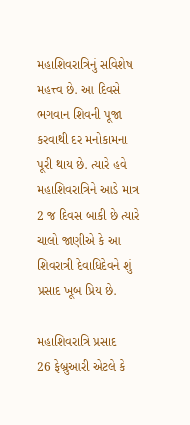મહાશિવરાત્રિનું સવિશેષ મહત્ત્વ છે. આ દિવસે ભગવાન શિવની પૂજા કરવાથી દર મનોકામના પૂરી થાય છે. ત્યારે હવે મહાશિવરાત્રિને આડે માત્ર 2 જ દિવસ બાકી છે ત્યારે ચાલો જાણીએ કે આ શિવરાત્રી દેવાધિદેવને શું પ્રસાદ ખૂબ પ્રિય છે.

મહાશિવરાત્રિ પ્રસાદ
26 ફેબ્રુઆરી એટલે કે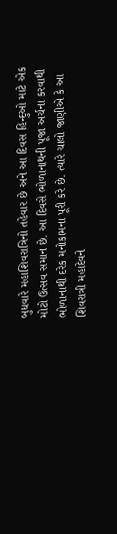બુધવારે મહાશિવરાત્રિનો તહેવાર છે અને આ દિવસ હિન્દુઓ માટે એક મોટો ઉત્સવ સમાન છે. આ દિવસે ભોળાનાથની પૂજા અર્ચના કરવાથી ભોળાનાથી દરેક મનોકામના પૂરી કરે છે. ત્યારે ચાલો જાણીએ કે આ શિવરાત્રી મહાદેવને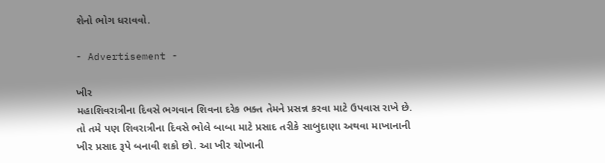શેનો ભોગ ધરાવવો.

- Advertisement -

ખીર
મહાશિવરાત્રીના દિવસે ભગવાન શિવના દરેક ભક્ત તેમને પ્રસન્ન કરવા માટે ઉપવાસ રાખે છે. તો તમે પણ શિવરાત્રીના દિવસે ભોલે બાબા માટે પ્રસાદ તરીકે સાબુદાણા અથવા માખાનાની ખીર પ્રસાદ રૂપે બનાવી શકો છો. આ ખીર ચોખાની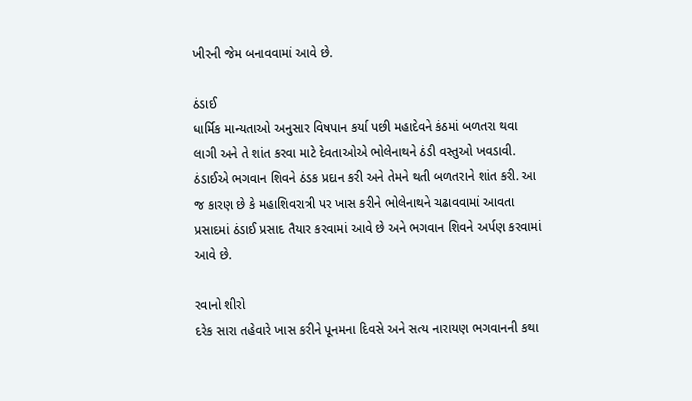ખીરની જેમ બનાવવામાં આવે છે.

ઠંડાઈ
ધાર્મિક માન્યતાઓ અનુસાર વિષપાન કર્યા પછી મહાદેવને કંઠમાં બળતરા થવા લાગી અને તે શાંત કરવા માટે દેવતાઓએ ભોલેનાથને ઠંડી વસ્તુઓ ખવડાવી. ઠંડાઈએ ભગવાન શિવને ઠંડક પ્રદાન કરી અને તેમને થતી બળતરાને શાંત કરી. આ જ કારણ છે કે મહાશિવરાત્રી પર ખાસ કરીને ભોલેનાથને ચઢાવવામાં આવતા પ્રસાદમાં ઠંડાઈ પ્રસાદ તૈયાર કરવામાં આવે છે અને ભગવાન શિવને અર્પણ કરવામાં આવે છે.

રવાનો શીરો
દરેક સારા તહેવારે ખાસ કરીને પૂનમના દિવસે અને સત્ય નારાયણ ભગવાનની કથા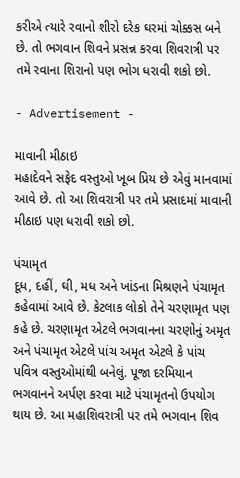કરીએ ત્યારે રવાનો શીરો દરેક ઘરમાં ચોક્કસ બને છે. તો ભગવાન શિવને પ્રસન્ન કરવા શિવરાત્રી પર તમે રવાના શિરાનો પણ ભોગ ધરાવી શકો છો.

- Advertisement -

માવાની મીઠાઇ
મહાદેવને સફેદ વસ્તુઓ ખૂબ પ્રિય છે એવું માનવામાં આવે છે. તો આ શિવરાત્રી પર તમે પ્રસાદમાં માવાની મીઠાઇ પણ ધરાવી શકો છો.

પંચામૃત
દૂધ, દહીં, ઘી, મધ અને ખાંડના મિશ્રણને પંચામૃત કહેવામાં આવે છે. કેટલાક લોકો તેને ચરણામૃત પણ કહે છે. ચરણામૃત એટલે ભગવાનના ચરણોનું અમૃત અને પંચામૃત એટલે પાંચ અમૃત એટલે કે પાંચ પવિત્ર વસ્તુઓમાંથી બનેલું. પૂજા દરમિયાન ભગવાનને અર્પણ કરવા માટે પંચામૃતનો ઉપયોગ થાય છે. આ મહાશિવરાત્રી પર તમે ભગવાન શિવ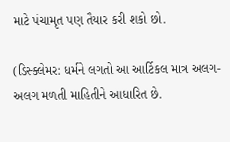માટે પંચામૃત પણ તૈયાર કરી શકો છો.

(ડિસ્ક્લેમર: ધર્મને લગતો આ આર્ટિકલ માત્ર અલગ-અલગ મળતી માહિતીને આધારિત છે.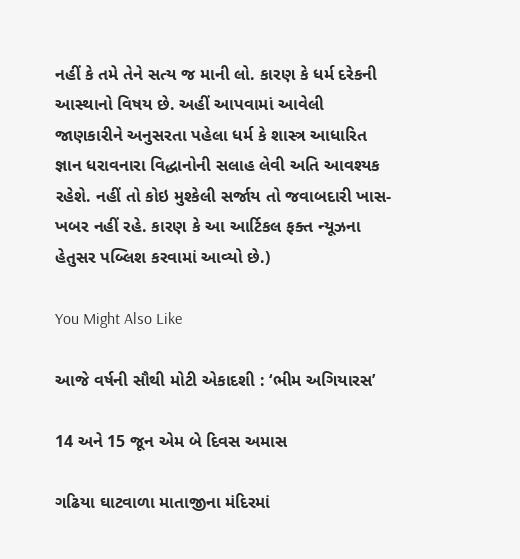નહીં કે તમે તેને સત્ય જ માની લો. કારણ કે ધર્મ દરેકની આસ્થાનો વિષય છે. અહીં આપવામાં આવેલી જાણકારીને અનુસરતા પહેલા ધર્મ કે શાસ્ત્ર આધારિત જ્ઞાન ધરાવનારા વિદ્ધાનોની સલાહ લેવી અતિ આવશ્યક રહેશે. નહીં તો કોઇ મુશ્કેલી સર્જાય તો જવાબદારી ખાસ-ખબર નહીં રહે. કારણ કે આ આર્ટિકલ ફક્ત ન્યૂઝના હેતુસર પબ્લિશ કરવામાં આવ્યો છે.)

You Might Also Like

આજે વર્ષની સૌથી મોટી એકાદશી : ‘ભીમ અગિયારસ’

14 અને 15 જૂન એમ બે દિવસ અમાસ

ગઢિયા ઘાટવાળા માતાજીના મંદિરમાં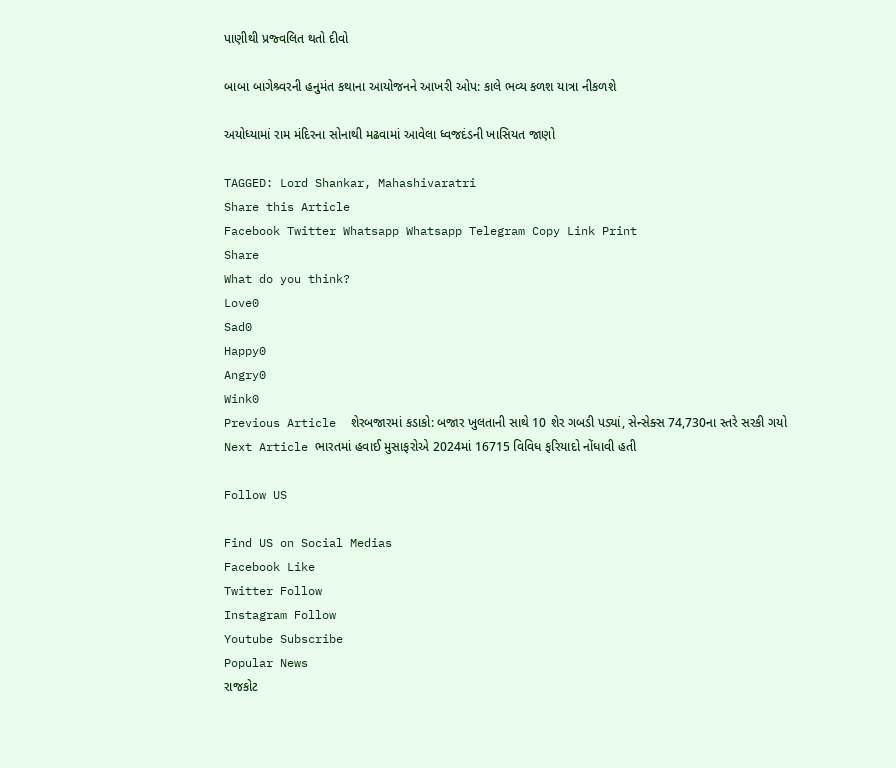પાણીથી પ્રજ્વલિત થતો દીવો

બાબા બાગેશ્ર્વરની હનુમંત કથાના આયોજનને આખરી ઓપ: કાલે ભવ્ય કળશ યાત્રા નીકળશે

અયોધ્યામાં રામ મંદિરના સોનાથી મઢવામાં આવેલા ધ્વજદંડની ખાસિયત જાણો

TAGGED: Lord Shankar, Mahashivaratri
Share this Article
Facebook Twitter Whatsapp Whatsapp Telegram Copy Link Print
Share
What do you think?
Love0
Sad0
Happy0
Angry0
Wink0
Previous Article  શેરબજારમાં કડાકો: બજાર ખુલતાની સાથે 10 શેર ગબડી પડ્યાં, સેન્સેક્સ 74,730ના સ્તરે સરકી ગયો
Next Article ભારતમાં હવાઈ મુસાફરોએ 2024માં 16715 વિવિધ ફરિયાદો નોંધાવી હતી

Follow US

Find US on Social Medias
Facebook Like
Twitter Follow
Instagram Follow
Youtube Subscribe
Popular News
રાજકોટ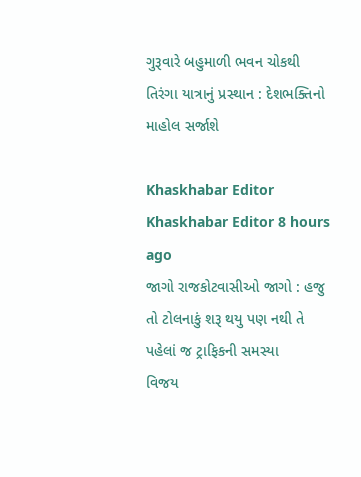ગુરૂવારે બહુમાળી ભવન ચોકથી તિરંગા યાત્રાનું પ્રસ્થાન : દેશભક્તિનો માહોલ સર્જાશે

Khaskhabar Editor Khaskhabar Editor 8 hours ago
જાગો રાજકોટવાસીઓ જાગો : હજુ તો ટોલનાકું શરૂ થયુ પણ નથી તે પહેલાં જ ટ્રાફિકની સમસ્યા
વિજય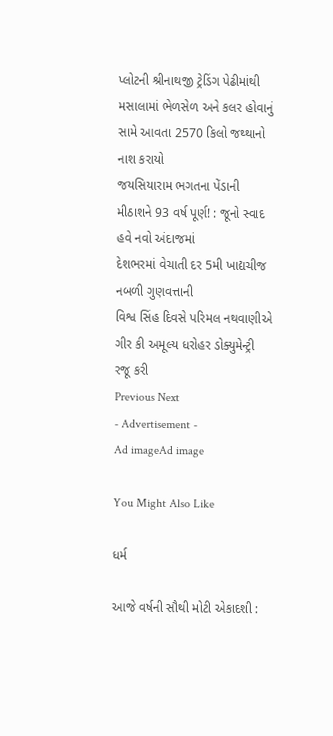પ્લોટની શ્રીનાથજી ટ્રેડિંગ પેઢીમાંથી મસાલામાં ભેળસેળ અને કલર હોવાનું સામે આવતા 2570 કિલો જથ્થાનો નાશ કરાયો
જયસિયારામ ભગતના પેંડાની મીઠાશને 93 વર્ષ પૂર્ણ! : જૂનો સ્વાદ હવે નવો અંદાજમાં
દેશભરમાં વેચાતી દર 5મી ખાદ્યચીજ નબળી ગુણવત્તાની
વિશ્વ સિંહ દિવસે પરિમલ નથવાણીએ ગીર કી અમૂલ્ય ધરોહર ડોક્યુમેન્ટ્રી રજૂ કરી
Previous Next
- Advertisement -
Ad imageAd image

You Might Also Like

ધર્મ

આજે વર્ષની સૌથી મોટી એકાદશી :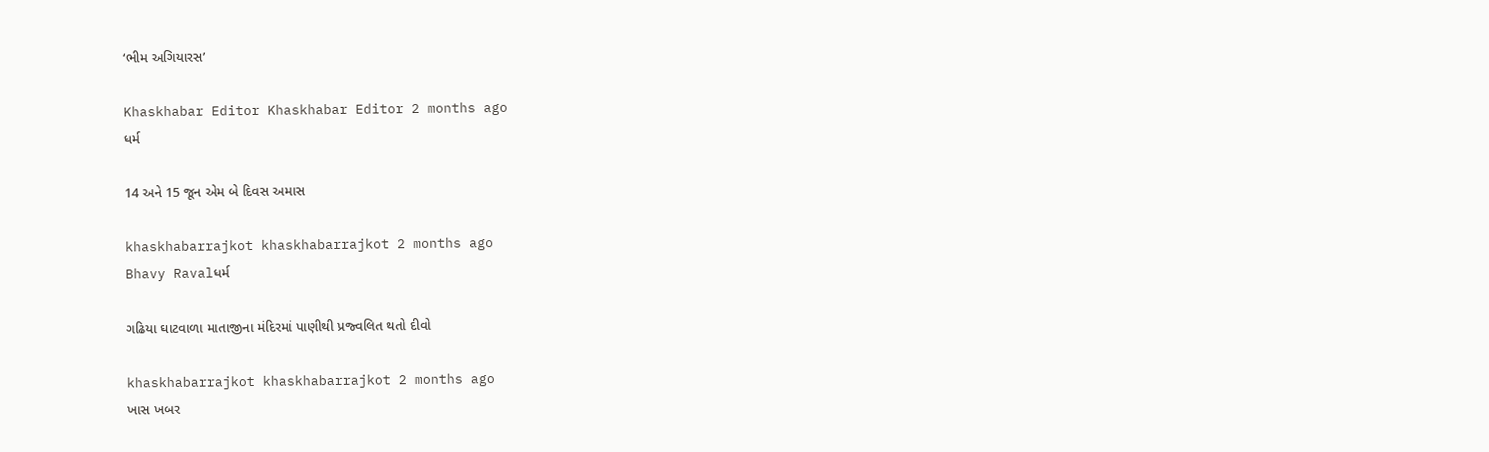‘ભીમ અગિયારસ’

Khaskhabar Editor Khaskhabar Editor 2 months ago
ધર્મ

14 અને 15 જૂન એમ બે દિવસ અમાસ

khaskhabarrajkot khaskhabarrajkot 2 months ago
Bhavy Ravalધર્મ

ગઢિયા ઘાટવાળા માતાજીના મંદિરમાં પાણીથી પ્રજ્વલિત થતો દીવો

khaskhabarrajkot khaskhabarrajkot 2 months ago
ખાસ ખબર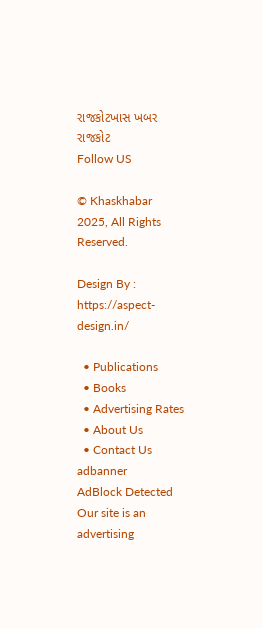રાજકોટખાસ ખબર રાજકોટ
Follow US

© Khaskhabar 2025, All Rights Reserved.

Design By : https://aspect-design.in/

  • Publications
  • Books
  • Advertising Rates
  • About Us
  • Contact Us
adbanner
AdBlock Detected
Our site is an advertising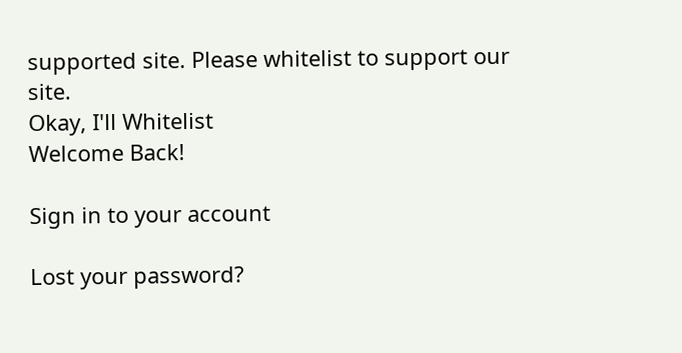supported site. Please whitelist to support our site.
Okay, I'll Whitelist
Welcome Back!

Sign in to your account

Lost your password?